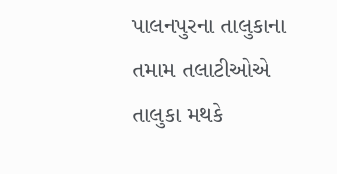પાલનપુરના તાલુકાના તમામ તલાટીઓએ તાલુકા મથકે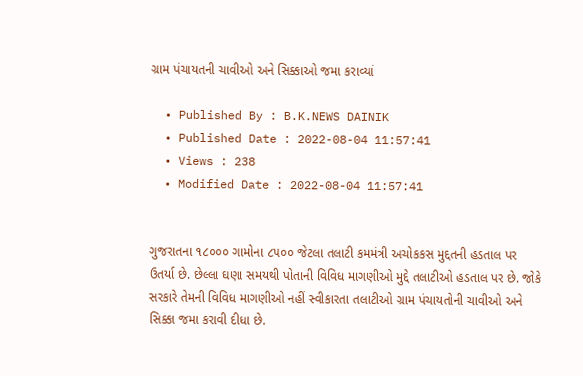ગ્રામ પંચાયતની ચાવીઓ અને સિક્કાઓ જમા કરાવ્યાં

  • Published By : B.K.NEWS DAINIK
  • Published Date : 2022-08-04 11:57:41
  • Views : 238
  • Modified Date : 2022-08-04 11:57:41


ગુજરાતના ૧૮૦૦૦ ગામોના ૮૫૦૦ જેટલા તલાટી કમમંત્રી અચોકકસ મુદ્દતની હડતાલ પર ઉતર્યા છે. છેલ્લા ઘણા સમયથી પોતાની વિવિધ માગણીઓ મુદ્દે તલાટીઓ હડતાલ પર છે. જોકે સરકારે તેમની વિવિધ માગણીઓ નહીં સ્વીકારતા તલાટીઓ ગ્રામ પંચાયતોની ચાવીઓ અને સિક્કા જમા કરાવી દીધા છે.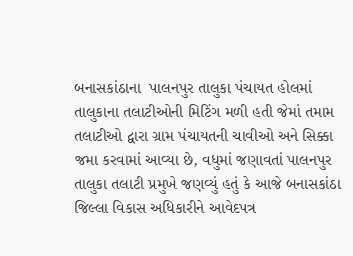બનાસકાંઠાના  પાલનપુર તાલુકા પંચાયત હોલમાં તાલુકાના તલાટીઓની મિટિંગ મળી હતી જેમાં તમામ તલાટીઓ દ્વારા ગ્રામ પંચાયતની ચાવીઓ અને સિક્કા જમા કરવામાં આવ્યા છે, વધુમાં જણાવતાં પાલનપુર તાલુકા તલાટી પ્રમુખે જણવ્યું હતું કે આજે બનાસકાંઠા જિલ્લા વિકાસ અધિકારીને આવેદપત્ર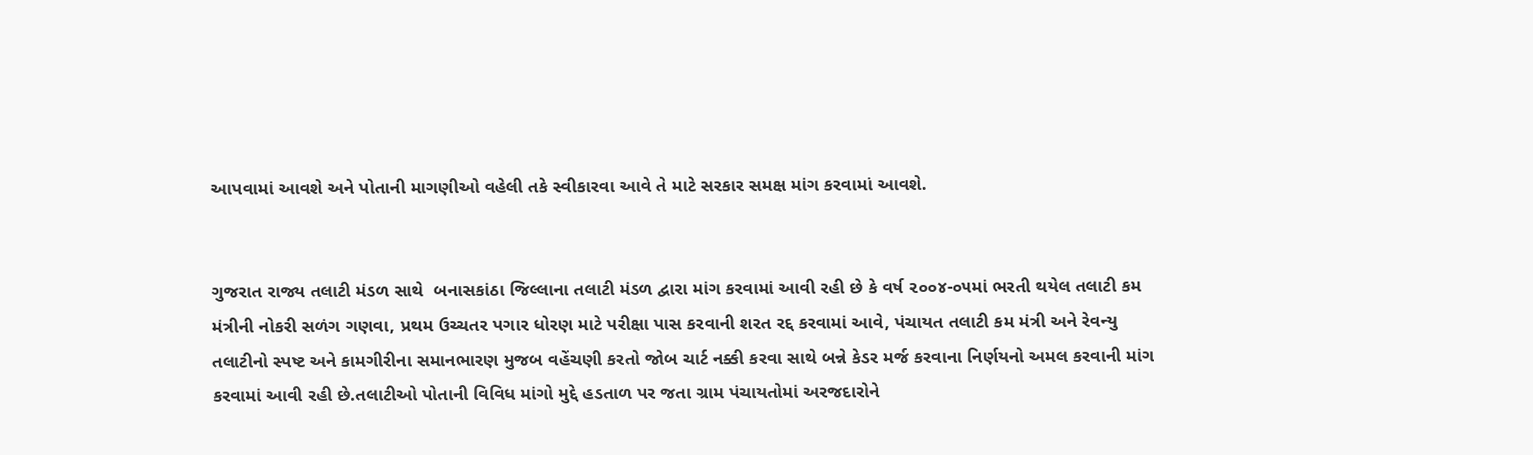આપવામાં આવશે અને પોતાની માગણીઓ વહેલી તકે સ્વીકારવા આવે તે માટે સરકાર સમક્ષ માંગ કરવામાં આવશે.


ગુજરાત રાજ્ય તલાટી મંડળ સાથે  બનાસકાંઠા જિલ્લાના તલાટી મંડળ દ્વારા માંગ કરવામાં આવી રહી છે કે વર્ષ ૨૦૦૪-૦૫માં ભરતી થયેલ તલાટી કમ મંત્રીની નોકરી સળંગ ગણવા, પ્રથમ ઉચ્ચતર પગાર ધોરણ માટે પરીક્ષા પાસ કરવાની શરત રદ્દ કરવામાં આવે, પંચાયત તલાટી કમ મંત્રી અને રેવન્યુ તલાટીનો સ્પષ્ટ અને કામગીરીના સમાનભારણ મુજબ વહેંચણી કરતો જોબ ચાર્ટ નક્કી કરવા સાથે બન્ને કેડર મર્જ કરવાના નિર્ણયનો અમલ કરવાની માંગ કરવામાં આવી રહી છે.તલાટીઓ પોતાની વિવિધ માંગો મુદ્દે હડતાળ પર જતા ગ્રામ પંચાયતોમાં અરજદારોને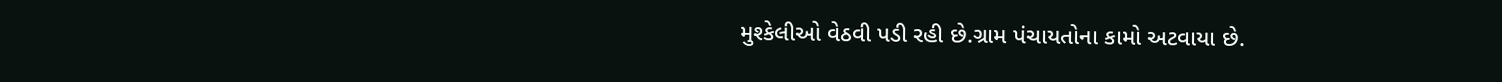મુશ્કેલીઓ વેઠવી પડી રહી છે.ગ્રામ પંચાયતોના કામો અટવાયા છે.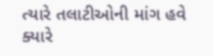ત્યારે તલાટીઓની માંગ હવે ક્યારે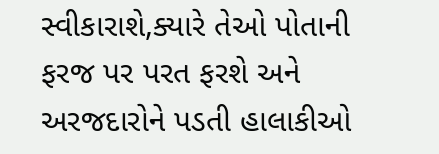સ્વીકારાશે,ક્યારે તેઓ પોતાની ફરજ પર પરત ફરશે અને અરજદારોને પડતી હાલાકીઓ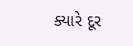ક્યારે દૂર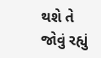થશે તે જોવું રહ્યું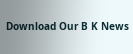Download Our B K News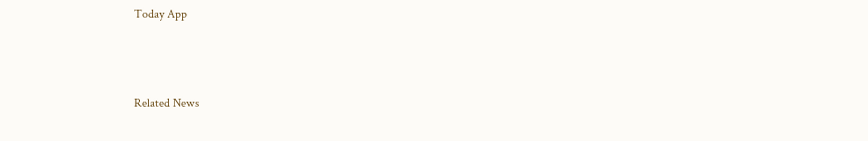Today App



Related News